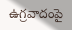ఉగ్రవాదంపై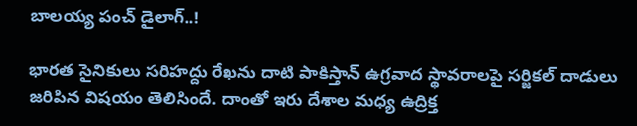బాలయ్య పంచ్ డైలాగ్..!

భారత సైనికులు సరిహద్దు రేఖను దాటి పాకిస్తాన్ ఉగ్ర‌వాద స్థావ‌రాల‌పై స‌ర్జిక‌ల్ దాడులు జరిపిన విషయం తెలిసిందే. దాంతో ఇరు దేశాల మధ్య ఉద్రిక్త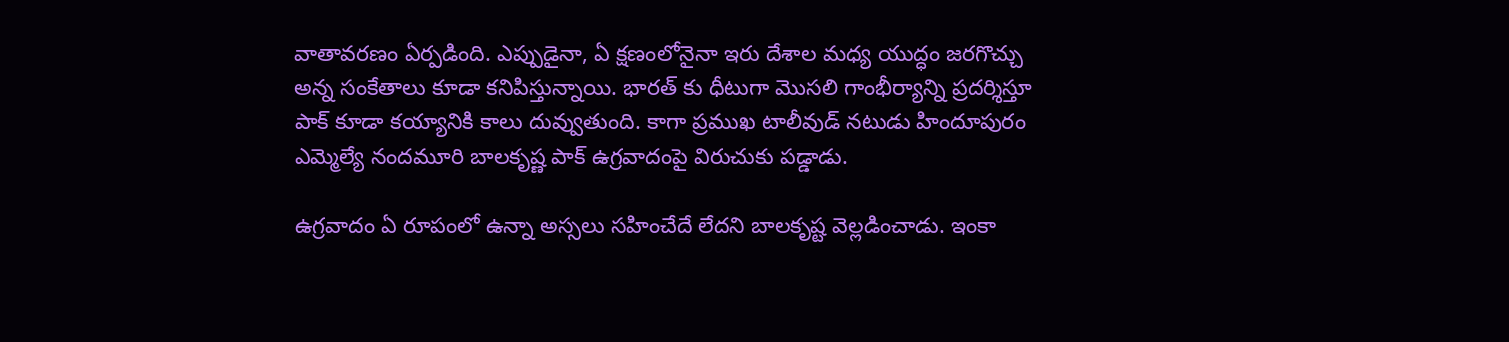వాతావరణం ఏర్పడింది. ఎప్పుడైనా, ఏ క్షణంలోనైనా ఇరు దేశాల మధ్య యుద్ధం జరగొచ్చు అన్న సంకేతాలు కూడా కనిపిస్తున్నాయి. భారత్ కు ధీటుగా మొసలి గాంభీర్యాన్ని ప్రదర్శిస్తూ పాక్ కూడా కయ్యానికి కాలు దువ్వుతుంది. కాగా ప్రముఖ టాలీవుడ్ నటుడు హిందూపురం ఎమ్మెల్యే నందమూరి బాల‌కృష్ణ పాక్ ఉగ్రవాదంపై విరుచుకు పడ్డాడు.

ఉగ్రవాదం ఏ రూపంలో ఉన్నా అస్సలు సహించేదే లేదని బాలకృష్ట వెల్లడించాడు. ఇంకా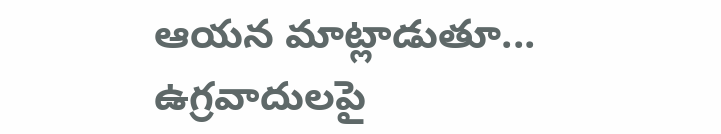ఆయన మాట్లాడుతూ... ఉగ్రవాదులపై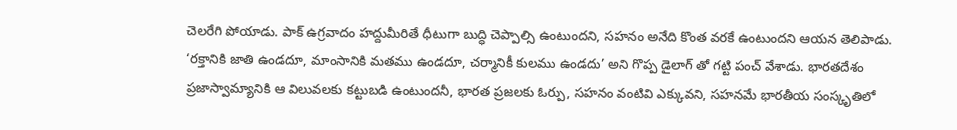చెలరేగి పోయాడు. పాక్ ఉగ్రవాదం హద్దుమీరితే ధీటుగా బుద్ధి చెప్పాల్సి ఉంటుందని, సహనం అనేది కొంత వరకే ఉంటుందని ఆయన తెలిపాడు. ‘ర‌క్తానికి జాతి ఉండదూ, మాంసానికి మ‌త‌ము ఉండ‌దూ, చ‌ర్మానికీ కుల‌ము ఉండ‌దు’ అని గొప్ప డైలాగ్ తో గట్టి పంచ్ వేశాడు. భారతదేశం ప్రజాస్వామ్యానికి ఆ విలువలకు క‌ట్టుబ‌డి ఉంటుంద‌నీ, భారత ప్రజలకు ఓర్పు, సహనం వంటివి ఎక్కువని, సహనమే భారతీయ సంస్కృతిలో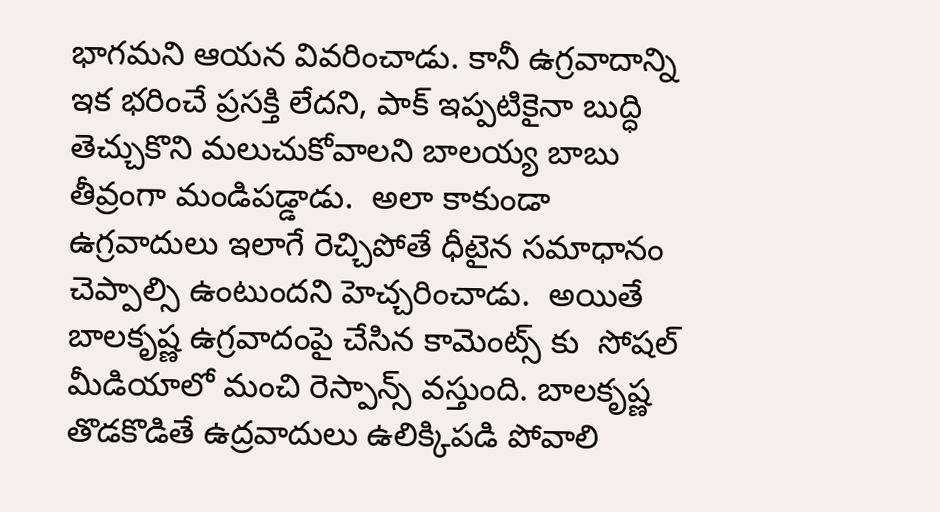భాగమని ఆయన వివరించాడు. కానీ ఉగ్రవాదాన్ని ఇక భరించే ప్రసక్తి లేదని, పాక్ ఇప్పటికైనా బుద్ధి తెచ్చుకొని మలుచుకోవాలని బాలయ్య బాబు తీవ్రంగా మండిపడ్డాడు.  అలా కాకుండా ఉగ్ర‌వాదులు ఇలాగే రెచ్చిపోతే ధీటైన స‌మాధానం చెప్పాల్సి ఉంటుంద‌ని హెచ్చరించాడు.  అయితే బాలకృష్ణ ఉగ్రవాదంపై చేసిన కామెంట్స్ కు  సోష‌ల్ మీడియాలో మంచి రెస్పాన్స్ వస్తుంది. బాలకృష్ణ తొడకొడితే ఉద్రవాదులు ఉలిక్కిపడి పోవాలి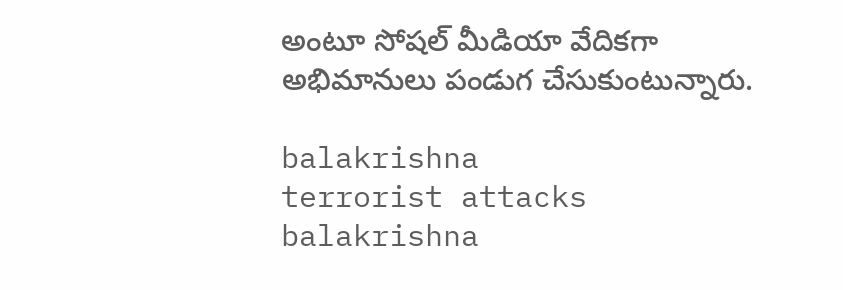అంటూ సోషల్ మీడియా వేదికగా అభిమానులు పండుగ చేసుకుంటున్నారు.

balakrishna
terrorist attacks
balakrishna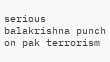serious
balakrishna punch on pak terrorism